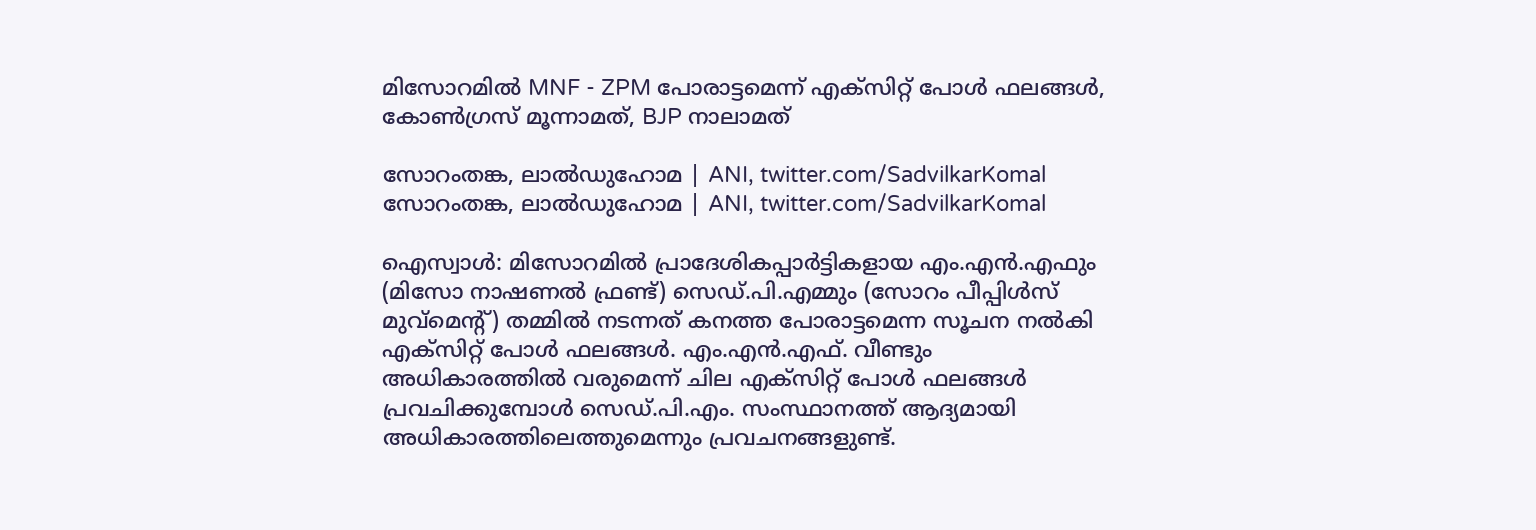മിസോറമില്‍ MNF - ZPM പോരാട്ടമെന്ന് എക്‌സിറ്റ് പോള്‍ ഫലങ്ങള്‍, കോണ്‍ഗ്രസ് മൂന്നാമത്, BJP നാലാമത്

സോറംതങ്ക, ലാല്‍ഡുഹോമ | ANI, twitter.com/SadvilkarKomal
സോറംതങ്ക, ലാല്‍ഡുഹോമ | ANI, twitter.com/SadvilkarKomal

ഐസ്വാള്‍: മിസോറമില്‍ പ്രാദേശികപ്പാര്‍ട്ടികളായ എം.എന്‍.എഫും (മിസോ നാഷണല്‍ ഫ്രണ്ട്) സെഡ്.പി.എമ്മും (സോറം പീപ്പിള്‍സ് മുവ്‌മെന്റ്) തമ്മില്‍ നടന്നത് കനത്ത പോരാട്ടമെന്ന സൂചന നല്‍കി എക്‌സിറ്റ് പോള്‍ ഫലങ്ങള്‍. എം.എന്‍.എഫ്. വീണ്ടും അധികാരത്തില്‍ വരുമെന്ന് ചില എക്‌സിറ്റ് പോള്‍ ഫലങ്ങള്‍ പ്രവചിക്കുമ്പോള്‍ സെഡ്.പി.എം. സംസ്ഥാനത്ത് ആദ്യമായി അധികാരത്തിലെത്തുമെന്നും പ്രവചനങ്ങളുണ്ട്.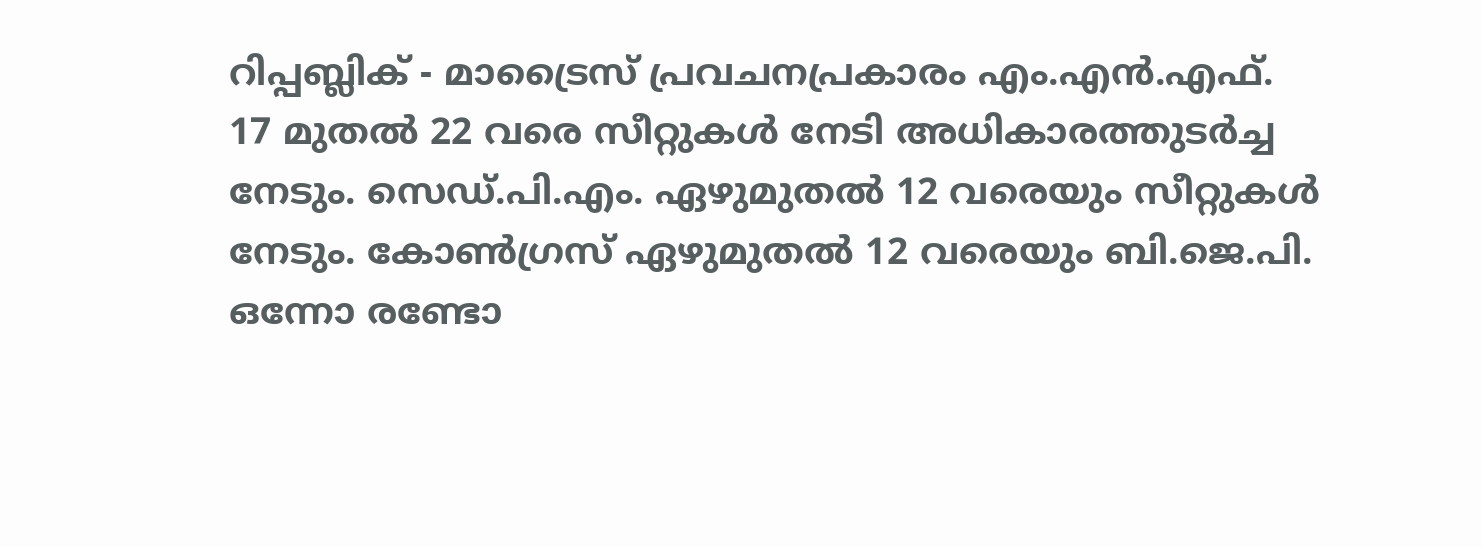റിപ്പബ്ലിക് - മാട്രൈസ് പ്രവചനപ്രകാരം എം.എന്‍.എഫ്. 17 മുതല്‍ 22 വരെ സീറ്റുകള്‍ നേടി അധികാരത്തുടര്‍ച്ച നേടും. സെഡ്.പി.എം. ഏഴുമുതല്‍ 12 വരെയും സീറ്റുകള്‍ നേടും. കോണ്‍ഗ്രസ് ഏഴുമുതല്‍ 12 വരെയും ബി.ജെ.പി. ഒന്നോ രണ്ടോ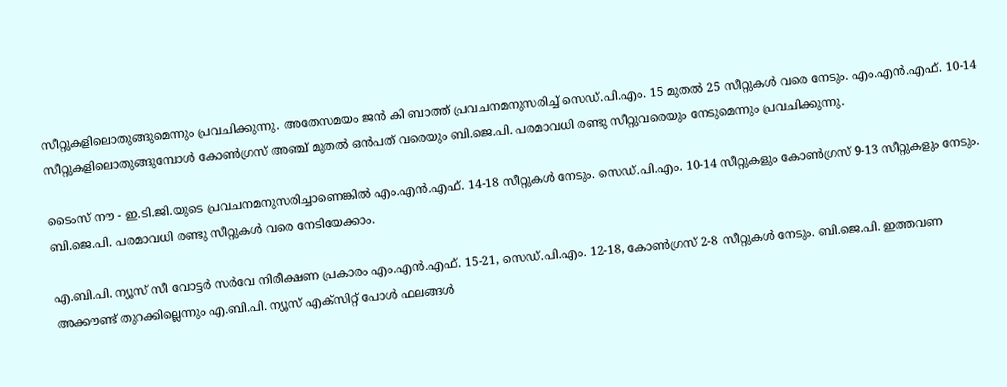സീറ്റുകളിലൊതുങ്ങുമെന്നും പ്രവചിക്കുന്നു. അതേസമയം ജന്‍ കി ബാത്ത് പ്രവചനമനുസരിച്ച് സെഡ്.പി.എം. 15 മുതല്‍ 25 സീറ്റുകള്‍ വരെ നേടും. എം.എന്‍.എഫ്. 10-14 സീറ്റുകളിലൊതുങ്ങുമ്പോള്‍ കോണ്‍ഗ്രസ് അഞ്ച് മുതല്‍ ഒന്‍പത് വരെയും ബി.ജെ.പി. പരമാവധി രണ്ടു സീറ്റുവരെയും നേടുമെന്നും പ്രവചിക്കുന്നു.

ടൈംസ് നൗ - ഇ.ടി.ജി.യുടെ പ്രവചനമനുസരിച്ചാണെങ്കില്‍ എം.എന്‍.എഫ്. 14-18 സീറ്റുകള്‍ നേടും. സെഡ്.പി.എം. 10-14 സീറ്റുകളും കോണ്‍ഗ്രസ് 9-13 സീറ്റുകളും നേടും. ബി.ജെ.പി. പരമാവധി രണ്ടു സീറ്റുകള്‍ വരെ നേടിയേക്കാം.

എ.ബി.പി. ന്യൂസ് സീ വോട്ടര്‍ സര്‍വേ നിരീക്ഷണ പ്രകാരം എം.എന്‍.എഫ്. 15-21, സെഡ്.പി.എം. 12-18, കോണ്‍ഗ്രസ് 2-8 സീറ്റുകള്‍ നേടും. ബി.ജെ.പി. ഇത്തവണ അക്കൗണ്ട് തുറക്കില്ലെന്നും എ.ബി.പി. ന്യൂസ് എക്‌സിറ്റ് പോള്‍ ഫലങ്ങള്‍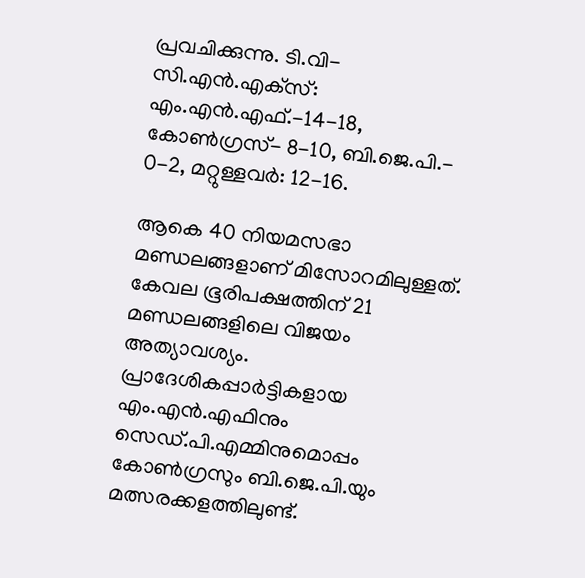പ്രവചിക്കുന്നു. ടി.വി-സി.എന്‍.എക്‌സ്: എം.എന്‍.എഫ്.-14-18, കോണ്‍ഗ്രസ്- 8-10, ബി.ജെ.പി.- 0-2, മറ്റുള്ളവര്‍: 12-16.

ആകെ 40 നിയമസഭാ മണ്ഡലങ്ങളാണ് മിസോറമിലുള്ളത്. കേവല ഭൂരിപക്ഷത്തിന് 21 മണ്ഡലങ്ങളിലെ വിജയം അത്യാവശ്യം. പ്രാദേശികപ്പാര്‍ട്ടികളായ എം.എന്‍.എഫിനും സെഡ്.പി.എമ്മിനുമൊപ്പം കോണ്‍ഗ്രസും ബി.ജെ.പി.യും മത്സരക്കളത്തിലുണ്ട്.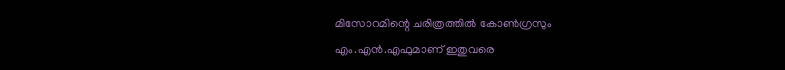മിസോറമിന്റെ ചരിത്രത്തില്‍ കോണ്‍ഗ്രസും എം.എന്‍.എഫുമാണ് ഇതുവരെ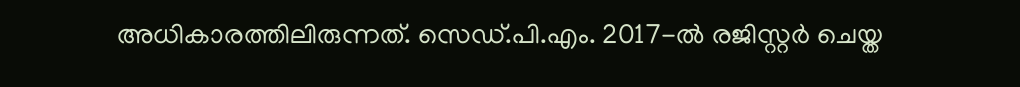അധികാരത്തിലിരുന്നത്. സെഡ്.പി.എം. 2017-ല്‍ രജിസ്റ്റര്‍ ചെയ്ത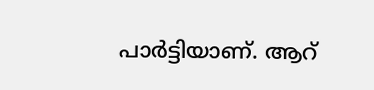പാര്‍ട്ടിയാണ്. ആറ്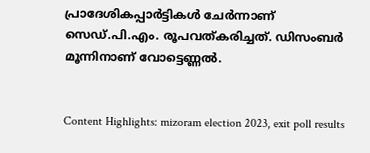പ്രാദേശികപ്പാര്‍ട്ടികള്‍ ചേര്‍ന്നാണ് സെഡ്.പി.എം. രൂപവത്കരിച്ചത്. ഡിസംബര്‍ മൂന്നിനാണ് വോട്ടെണ്ണല്‍.


Content Highlights: mizoram election 2023, exit poll results